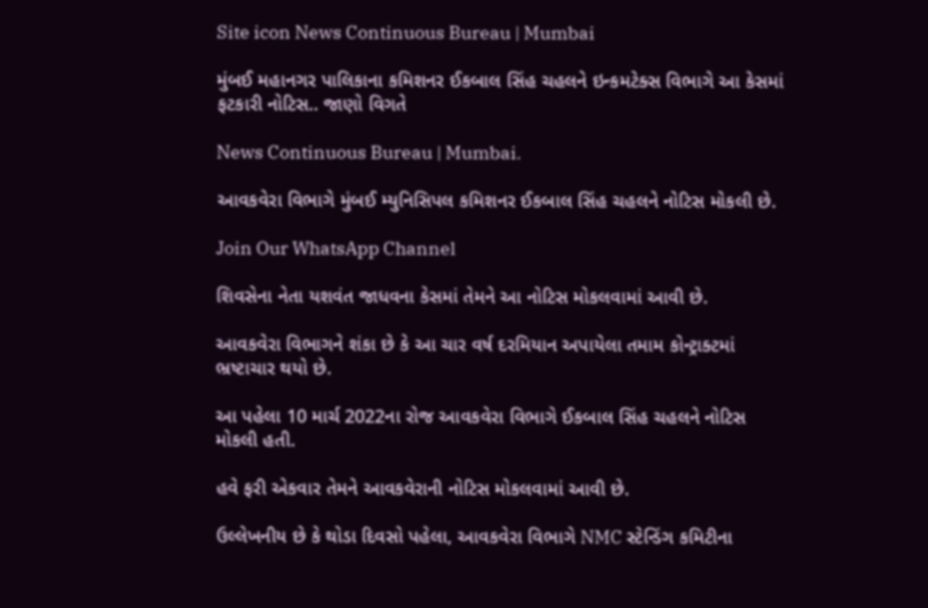Site icon News Continuous Bureau | Mumbai

મુંબઈ મહાનગર પાલિકાના કમિશનર ઈકબાલ સિંહ ચહલને ઇન્કમટેક્સ વિભાગે આ કેસમાં ફટકારી નોટિસ.. જાણો વિગતે

News Continuous Bureau | Mumbai.

આવકવેરા વિભાગે મુંબઈ મ્યુનિસિપલ કમિશનર ઈકબાલ સિંહ ચહલને નોટિસ મોકલી છે.

Join Our WhatsApp Channel

શિવસેના નેતા યશવંત જાધવના કેસમાં તેમને આ નોટિસ મોકલવામાં આવી છે.

આવકવેરા વિભાગને શંકા છે કે આ ચાર વર્ષ દરમિયાન અપાયેલા તમામ કોન્ટ્રાક્ટમાં ભ્રષ્ટાચાર થયો છે.

આ પહેલા 10 માર્ચ 2022ના રોજ આવકવેરા વિભાગે ઈકબાલ સિંહ ચહલને નોટિસ મોકલી હતી.

હવે ફરી એકવાર તેમને આવકવેરાની નોટિસ મોકલવામાં આવી છે.

ઉલ્લેખનીય છે કે થોડા દિવસો પહેલા, આવકવેરા વિભાગે NMC સ્ટેન્ડિંગ કમિટીના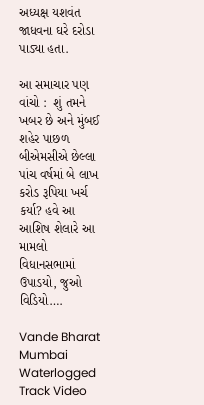અધ્યક્ષ યશવંત જાધવના ઘરે દરોડા પાડ્યા હતા.

આ સમાચાર પણ વાંચો :  શું તમને ખબર છે અને મુંબઈ શહેર પાછળ બીએમસીએ છેલ્લા પાંચ વર્ષમાં બે લાખ કરોડ રૂપિયા ખર્ચ કર્યા? હવે આ આશિષ શેલારે આ મામલો વિધાનસભામાં ઉપાડયો, જુઓ વિડિયો….

Vande Bharat Mumbai Waterlogged Track Video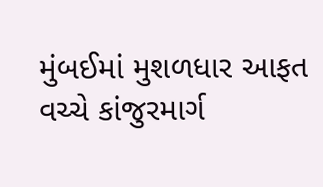મુંબઈમાં મુશળધાર આફત વચ્ચે કાંજુરમાર્ગ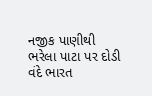નજીક પાણીથી ભરેલા પાટા પર દોડી વંદે ભારત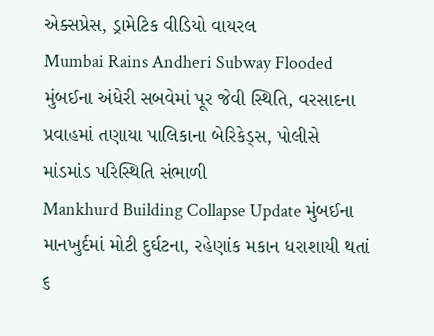એક્સપ્રેસ, ડ્રામેટિક વીડિયો વાયરલ
Mumbai Rains Andheri Subway Flooded મુંબઈના અંધેરી સબવેમાં પૂર જેવી સ્થિતિ, વરસાદના પ્રવાહમાં તણાયા પાલિકાના બેરિકેડ્સ, પોલીસે માંડમાંડ પરિસ્થિતિ સંભાળી
Mankhurd Building Collapse Update મુંબઈના માનખુર્દમાં મોટી દુર્ઘટના, રહેણાંક મકાન ધરાશાયી થતાં ૬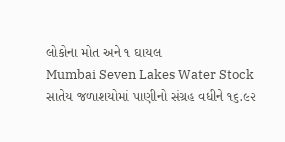લોકોના મોત અને ૧ ઘાયલ
Mumbai Seven Lakes Water Stock સાતેય જળાશયોમાં પાણીનો સંગ્રહ વધીને ૧૬.૯૨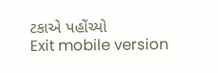ટકાએ પહોંચ્યો
Exit mobile version